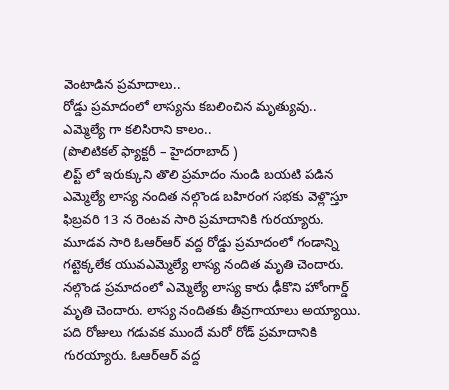వెంటాడిన ప్రమాదాలు..
రోడ్డు ప్రమాదంలో లాస్యను కబలించిన మృత్యువు..
ఎమ్మెల్యే గా కలిసిరాని కాలం..
(పొలిటికల్ ఫ్యాక్టరీ – హైదరాబాద్ )
లిప్ట్ లో ఇరుక్కుని తొలి ప్రమాదం నుండి బయటి పడిన ఎమ్మెల్యే లాస్య నందిత నల్గొండ బహిరంగ సభకు వెళ్లొస్తూ ఫిబ్రవరి 13 న రెంటవ సారి ప్రమాదానికి గురయ్యారు.
మూడవ సారి ఓఆర్ఆర్ వద్ద రోడ్డు ప్రమాదంలో గండాన్ని గట్టెక్కలేక యువఎమ్మెల్యే లాస్య నందిత మృతి చెందారు. నల్గొండ ప్రమాదంలో ఎమ్మెల్యే లాస్య కారు ఢీకొని హోంగార్డ్ మృతి చెందారు. లాస్య నందితకు తీవ్రగాయాలు అయ్యాయి.
పది రోజులు గడువక ముందే మరో రోడ్ ప్రమాదానికి గురయ్యారు. ఓఆర్ఆర్ వద్ద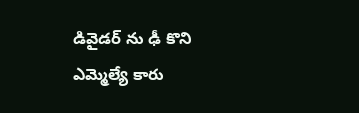డివైడర్ ను ఢీ కొని ఎమ్మెల్యే కారు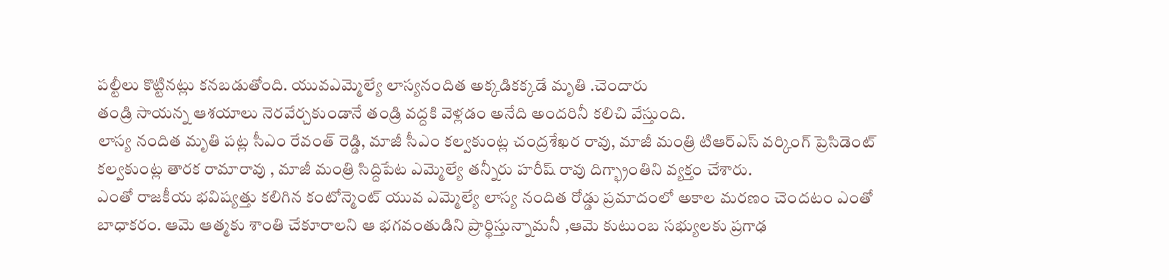పల్టీలు కొట్టినట్లు కనబడుతోంది. యువఎమ్మెల్యే లాస్యనందిత అక్కడికక్కడే మృతి .చెందారు
తండ్రి సాయన్న ఆశయాలు నెరవేర్చకుండానే తండ్రి వద్దకి వెళ్లడం అనేది అందరినీ కలిచి వేస్తుంది.
లాస్య నందిత మృతి పట్ల సీఎం రేవంత్ రెడ్డి, మాజీ సీఎం కల్వకుంట్ల చంద్రశేఖర రావు, మాజీ మంత్రి టిఆర్ఎస్ వర్కింగ్ ప్రెసిడెంట్ కల్వకుంట్ల తారక రామారావు , మాజీ మంత్రి సిద్దిపేట ఎమ్మెల్యే తన్నీరు హరీష్ రావు దిగ్భ్రాంతిని వ్యక్తం చేశారు.
ఎంతో రాజకీయ భవిష్యత్తు కలిగిన కంటోన్మెంట్ యువ ఎమ్మెల్యే లాస్య నందిత రోడ్డు ప్రమాదంలో అకాల మరణం చెందటం ఎంతో బాధాకరం. ఆమె ఆత్మకు శాంతి చేకూరాలని ఆ భగవంతుడిని ప్రార్థిస్తున్నామనీ ,ఆమె కుటుంబ సభ్యులకు ప్రగాఢ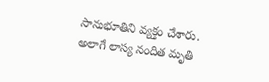సానుభూతిని వ్యక్తం చేశారు.
అలాగే లాస్య నందిత మృతి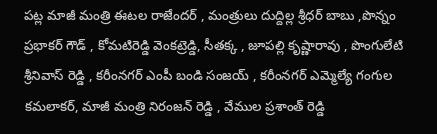పట్ల మాజీ మంత్రి ఈటల రాజేందర్ , మంత్రులు దుద్దిల్ల శ్రీధర్ బాబు ,పొన్నం ప్రభాకర్ గౌడ్ , కోమటిరెడ్డి వెంకట్రెడ్డి, సీతక్క , జూపల్లి కృష్ణారావు , పొంగులేటి శ్రీనివాస్ రెడ్డి , కరీంనగర్ ఎంపీ బండి సంజయ్ , కరీంనగర్ ఎమ్మెల్యే గంగుల కమలాకర్, మాజీ మంత్రి నిరంజన్ రెడ్డి , వేముల ప్రశాంత్ రెడ్డి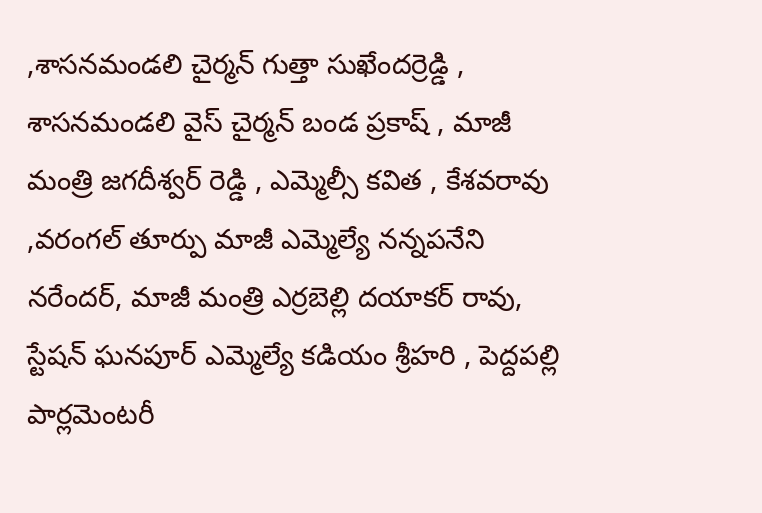,శాసనమండలి చైర్మన్ గుత్తా సుఖేందర్రెడ్డి , శాసనమండలి వైస్ చైర్మన్ బండ ప్రకాష్ , మాజీ మంత్రి జగదీశ్వర్ రెడ్డి , ఎమ్మెల్సీ కవిత , కేశవరావు ,వరంగల్ తూర్పు మాజీ ఎమ్మెల్యే నన్నపనేని నరేందర్, మాజీ మంత్రి ఎర్రబెల్లి దయాకర్ రావు, స్టేషన్ ఘనపూర్ ఎమ్మెల్యే కడియం శ్రీహరి , పెద్దపల్లి పార్లమెంటరీ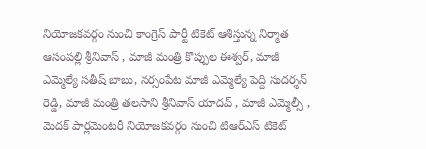నియోజకవర్గం నుంచి కాంగ్రెస్ పార్టీ టికెట్ ఆశిస్తున్న నిర్మాత ఆసంపల్లి శ్రీనివాస్ , మాజీ మంత్రి కొప్పుల ఈశ్వర్, మాజీ ఎమ్మెల్యే సతీష్ బాబు, నర్సంపేట మాజీ ఎమ్మెల్యే పెద్ది సుదర్శన్ రెడ్డి, మాజీ మంత్రి తలసాని శ్రీనివాస్ యాదవ్ , మాజీ ఎమ్మెల్సీ , మెదక్ పార్లమెంటరీ నియోజకవర్గం నుంచి టిఆర్ఎస్ టికెట్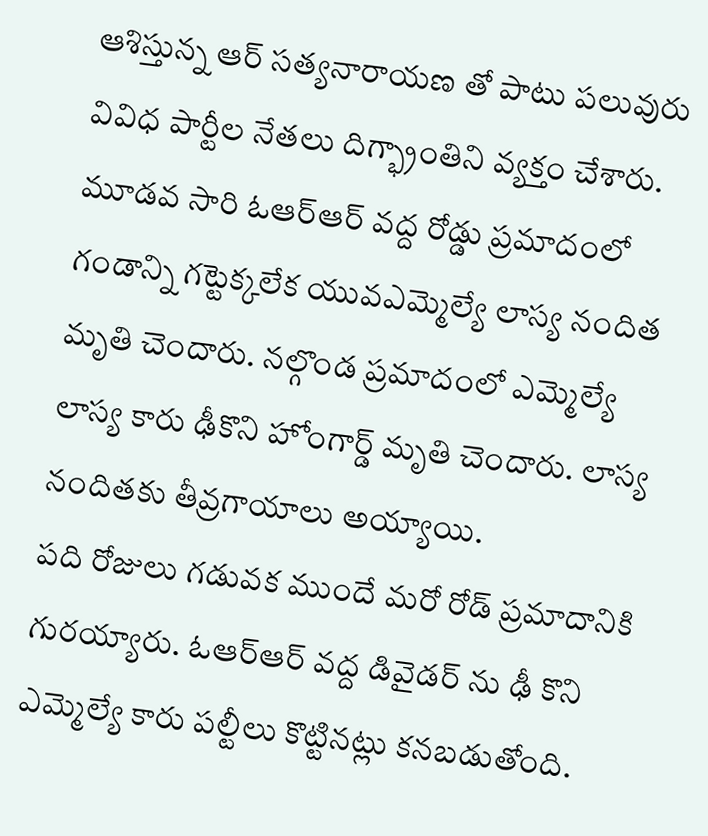ఆశిస్తున్న ఆర్ సత్యనారాయణ తో పాటు పలువురు వివిధ పార్టీల నేతలు దిగ్భ్రాంతిని వ్యక్తం చేశారు.
మూడవ సారి ఓఆర్ఆర్ వద్ద రోడ్డు ప్రమాదంలో గండాన్ని గట్టెక్కలేక యువఎమ్మెల్యే లాస్య నందిత మృతి చెందారు. నల్గొండ ప్రమాదంలో ఎమ్మెల్యే లాస్య కారు ఢీకొని హోంగార్డ్ మృతి చెందారు. లాస్య నందితకు తీవ్రగాయాలు అయ్యాయి.
పది రోజులు గడువక ముందే మరో రోడ్ ప్రమాదానికి గురయ్యారు. ఓఆర్ఆర్ వద్ద డివైడర్ ను ఢీ కొని ఎమ్మెల్యే కారు పల్టీలు కొట్టినట్లు కనబడుతోంది.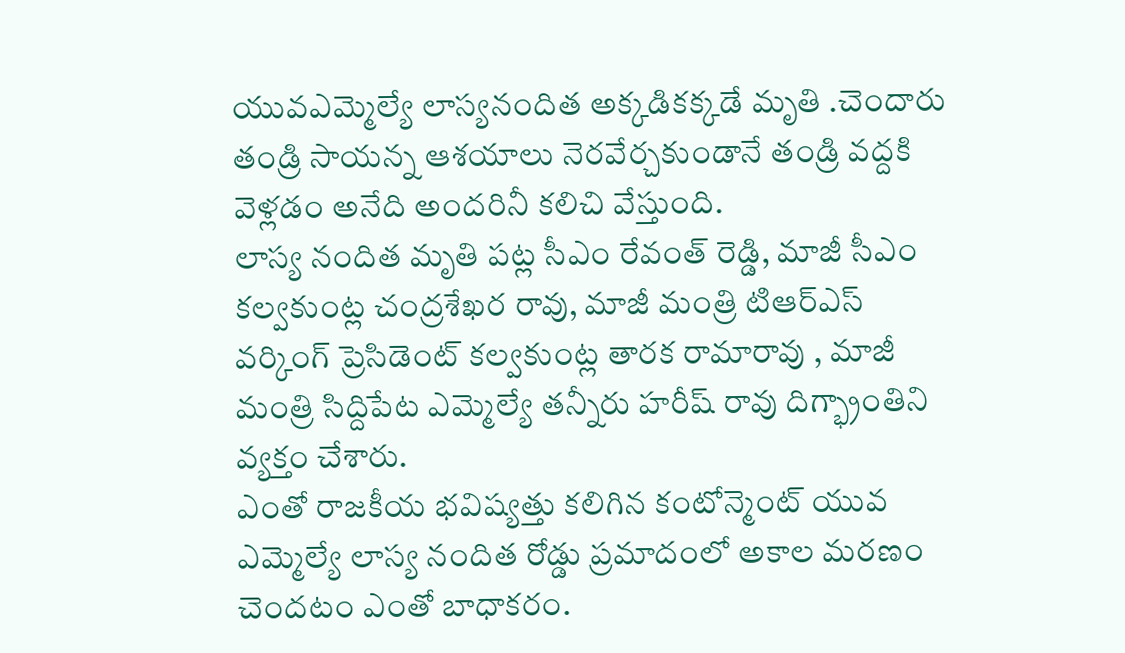యువఎమ్మెల్యే లాస్యనందిత అక్కడికక్కడే మృతి .చెందారు
తండ్రి సాయన్న ఆశయాలు నెరవేర్చకుండానే తండ్రి వద్దకి వెళ్లడం అనేది అందరినీ కలిచి వేస్తుంది.
లాస్య నందిత మృతి పట్ల సీఎం రేవంత్ రెడ్డి, మాజీ సీఎం కల్వకుంట్ల చంద్రశేఖర రావు, మాజీ మంత్రి టిఆర్ఎస్ వర్కింగ్ ప్రెసిడెంట్ కల్వకుంట్ల తారక రామారావు , మాజీ మంత్రి సిద్దిపేట ఎమ్మెల్యే తన్నీరు హరీష్ రావు దిగ్భ్రాంతిని వ్యక్తం చేశారు.
ఎంతో రాజకీయ భవిష్యత్తు కలిగిన కంటోన్మెంట్ యువ ఎమ్మెల్యే లాస్య నందిత రోడ్డు ప్రమాదంలో అకాల మరణం చెందటం ఎంతో బాధాకరం.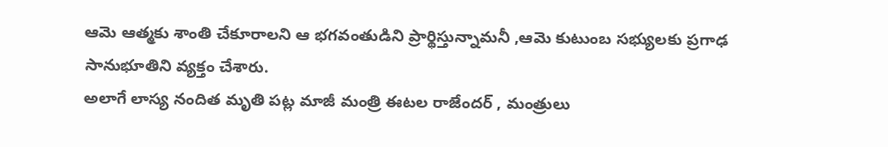ఆమె ఆత్మకు శాంతి చేకూరాలని ఆ భగవంతుడిని ప్రార్థిస్తున్నామనీ ,ఆమె కుటుంబ సభ్యులకు ప్రగాఢ సానుభూతిని వ్యక్తం చేశారు.
అలాగే లాస్య నందిత మృతి పట్ల మాజీ మంత్రి ఈటల రాజేందర్ , మంత్రులు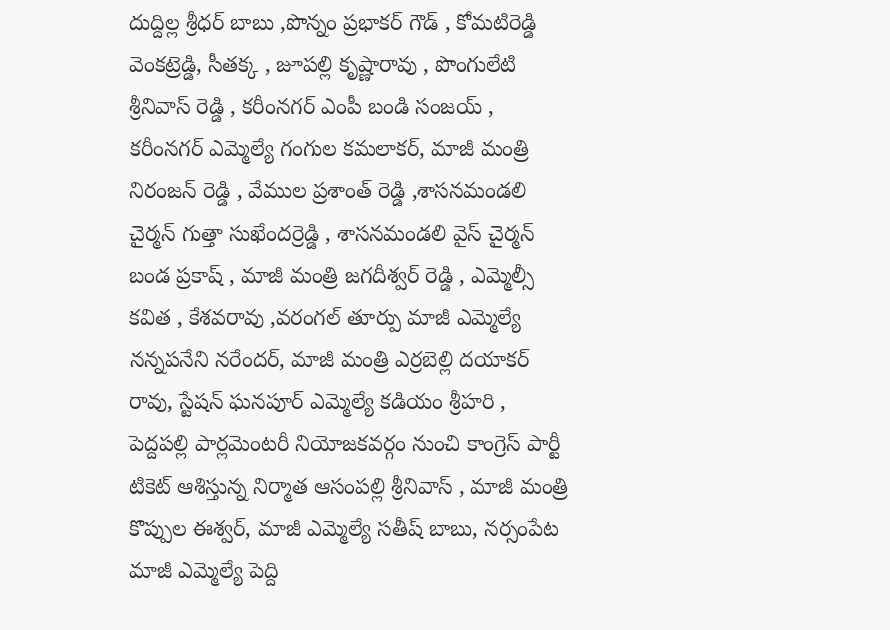దుద్దిల్ల శ్రీధర్ బాబు ,పొన్నం ప్రభాకర్ గౌడ్ , కోమటిరెడ్డి వెంకట్రెడ్డి, సీతక్క , జూపల్లి కృష్ణారావు , పొంగులేటి శ్రీనివాస్ రెడ్డి , కరీంనగర్ ఎంపీ బండి సంజయ్ , కరీంనగర్ ఎమ్మెల్యే గంగుల కమలాకర్, మాజీ మంత్రి నిరంజన్ రెడ్డి , వేముల ప్రశాంత్ రెడ్డి ,శాసనమండలి చైర్మన్ గుత్తా సుఖేందర్రెడ్డి , శాసనమండలి వైస్ చైర్మన్ బండ ప్రకాష్ , మాజీ మంత్రి జగదీశ్వర్ రెడ్డి , ఎమ్మెల్సీ కవిత , కేశవరావు ,వరంగల్ తూర్పు మాజీ ఎమ్మెల్యే నన్నపనేని నరేందర్, మాజీ మంత్రి ఎర్రబెల్లి దయాకర్ రావు, స్టేషన్ ఘనపూర్ ఎమ్మెల్యే కడియం శ్రీహరి , పెద్దపల్లి పార్లమెంటరీ నియోజకవర్గం నుంచి కాంగ్రెస్ పార్టీ టికెట్ ఆశిస్తున్న నిర్మాత ఆసంపల్లి శ్రీనివాస్ , మాజీ మంత్రి కొప్పుల ఈశ్వర్, మాజీ ఎమ్మెల్యే సతీష్ బాబు, నర్సంపేట మాజీ ఎమ్మెల్యే పెద్ది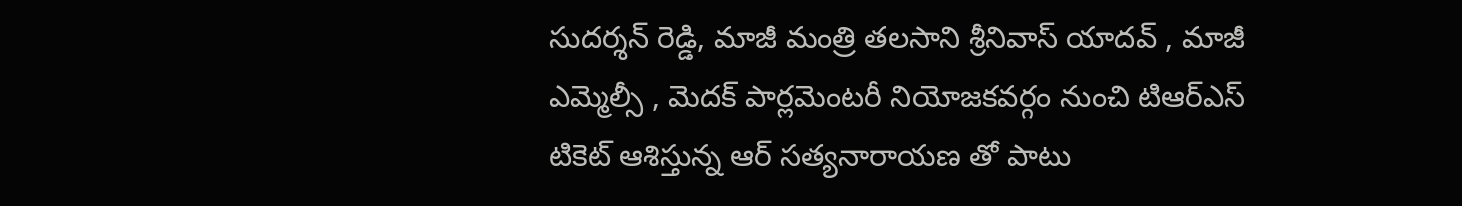సుదర్శన్ రెడ్డి, మాజీ మంత్రి తలసాని శ్రీనివాస్ యాదవ్ , మాజీ ఎమ్మెల్సీ , మెదక్ పార్లమెంటరీ నియోజకవర్గం నుంచి టిఆర్ఎస్ టికెట్ ఆశిస్తున్న ఆర్ సత్యనారాయణ తో పాటు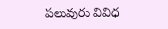పలువురు వివిధ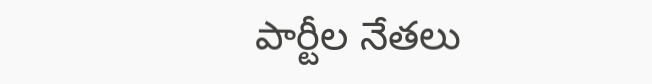పార్టీల నేతలు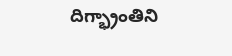దిగ్భ్రాంతిని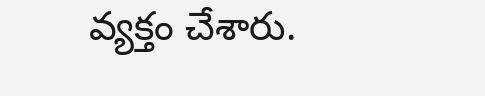వ్యక్తం చేశారు.